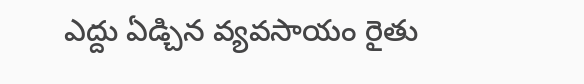ఎద్దు ఏడ్చిన వ్యవసాయం రైతు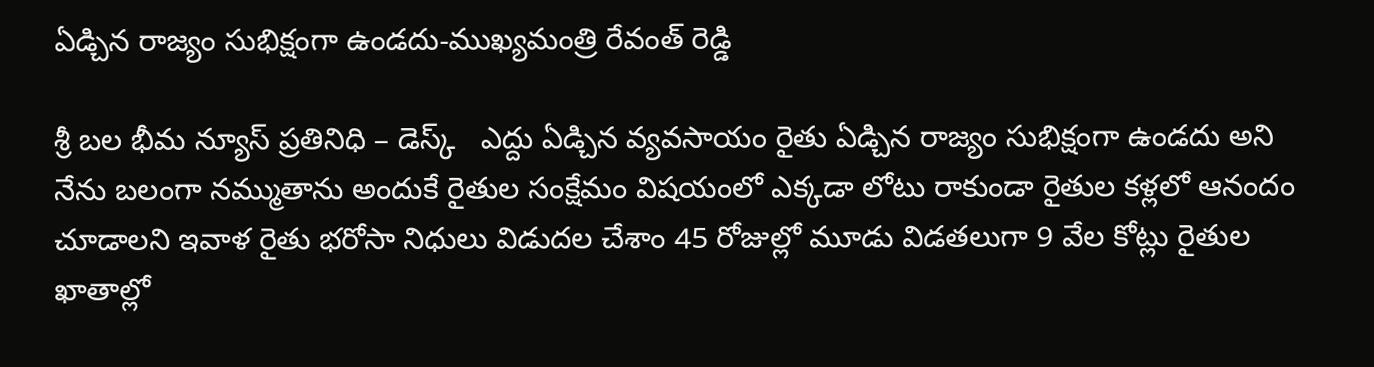ఏడ్చిన రాజ్యం సుభిక్షంగా ఉండదు-ముఖ్యమంత్రి రేవంత్ రెడ్డి

శ్రీ బల భీమ న్యూస్ ప్రతినిధి – డెస్క్   ఎద్దు ఏడ్చిన వ్యవసాయం రైతు ఏడ్చిన రాజ్యం సుభిక్షంగా ఉండదు అని నేను బలంగా నమ్ముతాను అందుకే రైతుల సంక్షేమం విషయంలో ఎక్కడా లోటు రాకుండా రైతుల కళ్లలో ఆనందం చూడాలని ఇవాళ రైతు భరోసా నిధులు విడుదల చేశాం 45 రోజుల్లో మూడు విడతలుగా 9 వేల కోట్లు రైతుల ఖాతాల్లో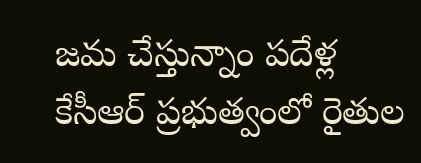జమ చేస్తున్నాం పదేళ్ల కేసీఆర్ ప్రభుత్వంలో రైతుల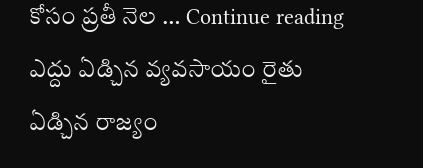కోసం ప్రతీ నెల … Continue reading ఎద్దు ఏడ్చిన వ్యవసాయం రైతు ఏడ్చిన రాజ్యం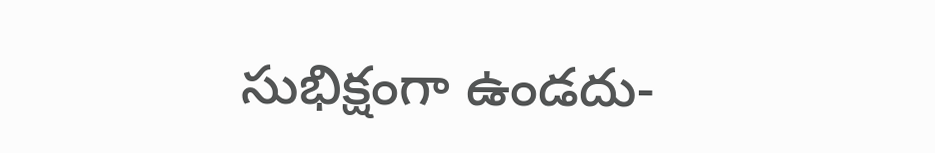సుభిక్షంగా ఉండదు-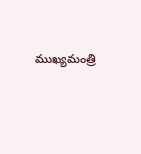ముఖ్యమంత్రి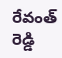రేవంత్ రెడ్డి